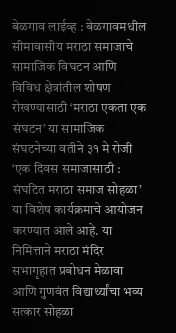बेळगाव लाईव्ह : बेळगावमधील सीमावासीय मराठा समाजाचे सामाजिक विघटन आणि विविध क्षेत्रांतील शोषण रोखण्यासाठी ‘मराठा एकता एक संघटन’ या सामाजिक संघटनेच्या वतीने ३१ मे रोजी ‘एक दिवस समाजासाठी : संघटित मराठा समाज सोहळा’ या विशेष कार्यक्रमाचे आयोजन करण्यात आले आहे. या निमित्ताने मराठा मंदिर सभागृहात प्रबोधन मेळावा आणि गुणवंत विद्यार्थ्यांचा भव्य सत्कार सोहळा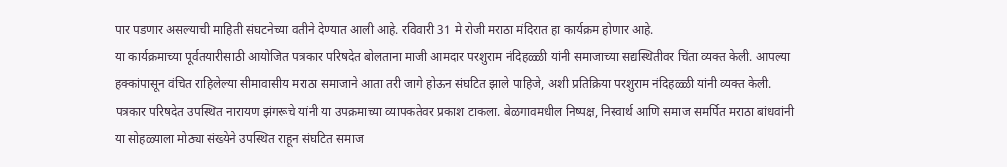पार पडणार असल्याची माहिती संघटनेच्या वतीने देण्यात आली आहे. रविवारी 31 मे रोजी मराठा मंदिरात हा कार्यक्रम होणार आहे.
या कार्यक्रमाच्या पूर्वतयारीसाठी आयोजित पत्रकार परिषदेत बोलताना माजी आमदार परशुराम नंदिहळ्ळी यांनी समाजाच्या सद्यस्थितीवर चिंता व्यक्त केली. आपल्या हक्कांपासून वंचित राहिलेल्या सीमावासीय मराठा समाजाने आता तरी जागे होऊन संघटित झाले पाहिजे, अशी प्रतिक्रिया परशुराम नंदिहळ्ळी यांनी व्यक्त केली.
पत्रकार परिषदेत उपस्थित नारायण झंगरूचे यांनी या उपक्रमाच्या व्यापकतेवर प्रकाश टाकला. बेळगावमधील निष्पक्ष, निस्वार्थ आणि समाज समर्पित मराठा बांधवांनी या सोहळ्याला मोठ्या संख्येने उपस्थित राहून संघटित समाज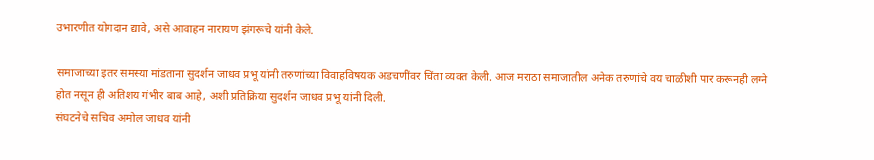उभारणीत योगदान द्यावे, असे आवाहन नारायण झंगरूचे यांनी केले.

समाजाच्या इतर समस्या मांडताना सुदर्शन जाधव प्रभू यांनी तरुणांच्या विवाहविषयक अडचणींवर चिंता व्यक्त केली. आज मराठा समाजातील अनेक तरुणांचे वय चाळीशी पार करूनही लग्ने होत नसून ही अतिशय गंभीर बाब आहे, अशी प्रतिक्रिया सुदर्शन जाधव प्रभू यांनी दिली.
संघटनेचे सचिव अमोल जाधव यांनी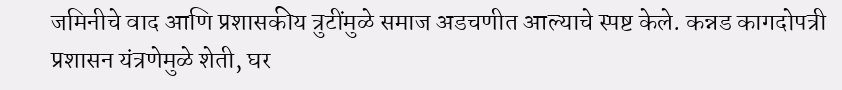जमिनीचे वाद आणि प्रशासकीय त्रुटींमुळे समाज अडचणीत आल्याचे स्पष्ट केले. कन्नड कागदोपत्री प्रशासन यंत्रणेमुळे शेती, घर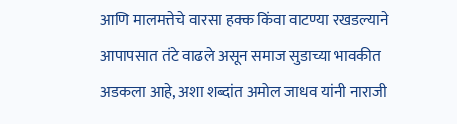आणि मालमत्तेचे वारसा हक्क किंवा वाटण्या रखडल्याने आपापसात तंटे वाढले असून समाज सुडाच्या भावकीत अडकला आहे, अशा शब्दांत अमोल जाधव यांनी नाराजी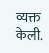व्यक्त केली.